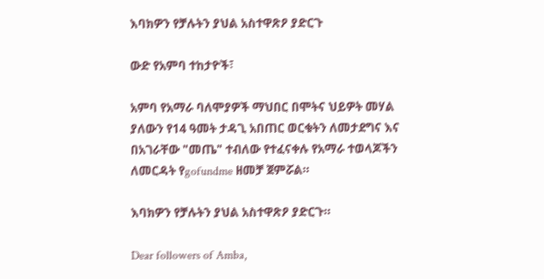እባክዎን የቻሉትን ያህል አስተዋጽዖ ያድርጉ

ውድ የአምባ ተከታዮች፣

አምባ የአማራ ባለሞያዎች ማህበር በሞትና ህይዎት መሃል ያለውን የ14 ዓመት ታዳጊ አበጠር ወርቁትን ለመታደግና እና በአገራቸው "መጤ" ተብለው የተፈናቀሉ የአማራ ተወላጆችን ለመርዳት የgofundme ዘመቻ ጀምሯል።

እባክዎን የቻሉትን ያህል አስተዋጽዖ ያድርጉ።

Dear followers of Amba,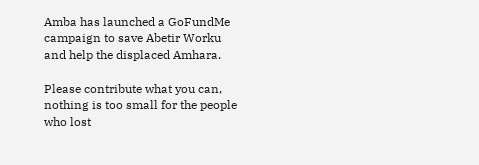Amba has launched a GoFundMe campaign to save Abetir Worku and help the displaced Amhara.

Please contribute what you can, nothing is too small for the people who lost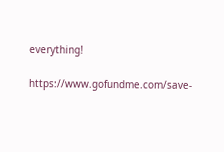everything!

https://www.gofundme.com/save-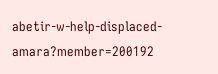abetir-w-help-displaced-amara?member=200192